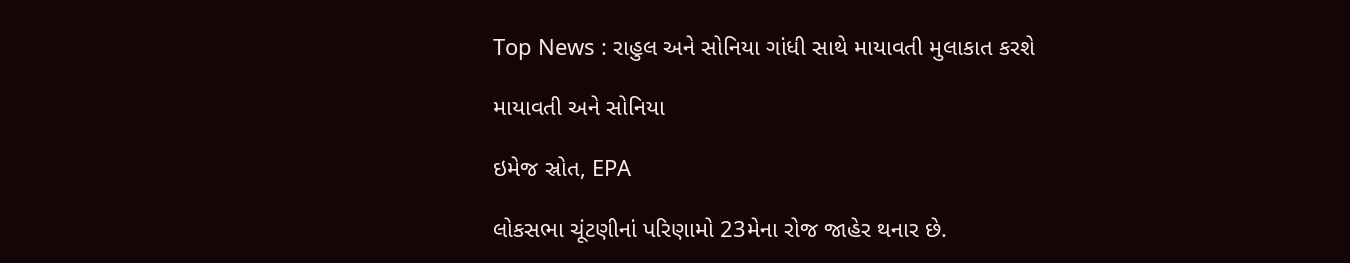Top News : રાહુલ અને સોનિયા ગાંધી સાથે માયાવતી મુલાકાત કરશે

માયાવતી અને સોનિયા

ઇમેજ સ્રોત, EPA

લોકસભા ચૂંટણીનાં પરિણામો 23મેના રોજ જાહેર થનાર છે.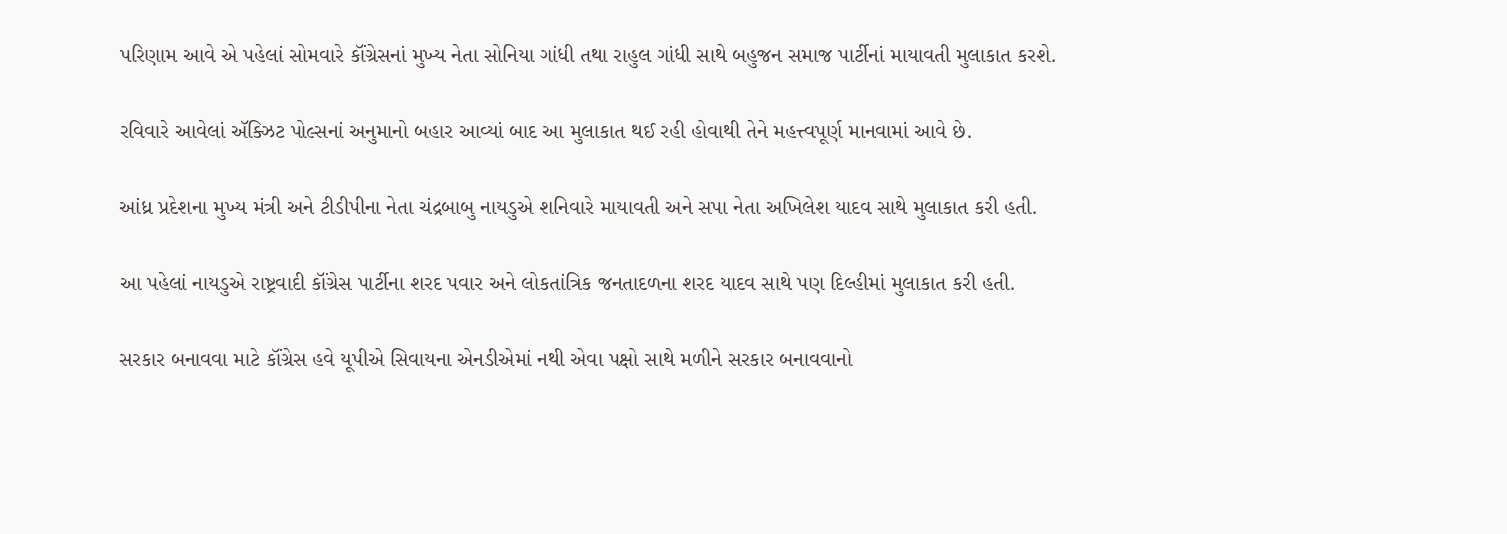પરિણામ આવે એ પહેલાં સોમવારે કૉંગ્રેસનાં મુખ્ય નેતા સોનિયા ગાંધી તથા રાહુલ ગાંધી સાથે બહુજન સમાજ પાર્ટીનાં માયાવતી મુલાકાત કરશે.

રવિવારે આવેલાં ઍક્ઝિટ પોલ્સનાં અનુમાનો બહાર આવ્યાં બાદ આ મુલાકાત થઈ રહી હોવાથી તેને મહત્ત્વપૂર્ણ માનવામાં આવે છે.

આંધ્ર પ્રદેશના મુખ્ય મંત્રી અને ટીડીપીના નેતા ચંદ્રબાબુ નાયડુએ શનિવારે માયાવતી અને સપા નેતા અખિલેશ યાદવ સાથે મુલાકાત કરી હતી.

આ પહેલાં નાયડુએ રાષ્ટ્રવાદી કૉંગ્રેસ પાર્ટીના શરદ પવાર અને લોકતાંત્રિક જનતાદળના શરદ યાદવ સાથે પણ દિલ્હીમાં મુલાકાત કરી હતી.

સરકાર બનાવવા માટે કૉંગ્રેસ હવે યૂપીએ સિવાયના એનડીએમાં નથી એવા પક્ષો સાથે મળીને સરકાર બનાવવાનો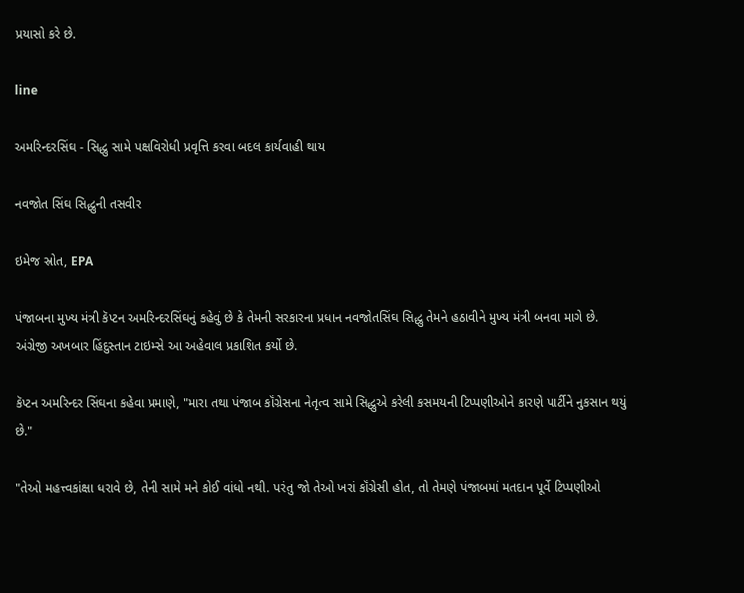પ્રયાસો કરે છે.

line

અમરિન્દરસિંઘ - સિદ્ધુ સામે પક્ષવિરોધી પ્રવૃત્તિ કરવા બદલ કાર્યવાહી થાય

નવજોત સિંઘ સિદ્ધુની તસવીર

ઇમેજ સ્રોત, EPA

પંજાબના મુખ્ય મંત્રી કૅપ્ટન અમરિન્દરસિંઘનું કહેવું છે કે તેમની સરકારના પ્રધાન નવજોતસિંઘ સિદ્ધુ તેમને હઠાવીને મુખ્ય મંત્રી બનવા માગે છે. અંગ્રેજી અખબાર હિંદુસ્તાન ટાઇમ્સે આ અહેવાલ પ્રકાશિત કર્યો છે.

કૅપ્ટન અમરિન્દર સિંઘના કહેવા પ્રમાણે, "મારા તથા પંજાબ કૉંગ્રેસના નેતૃત્વ સામે સિદ્ધુએ કરેલી કસમયની ટિપ્પણીઓને કારણે પાર્ટીને નુકસાન થયું છે."

"તેઓ મહત્ત્વકાંક્ષા ધરાવે છે, તેની સામે મને કોઈ વાંધો નથી. પરંતુ જો તેઓ ખરાં કૉંગ્રેસી હોત, તો તેમણે પંજાબમાં મતદાન પૂર્વે ટિપ્પણીઓ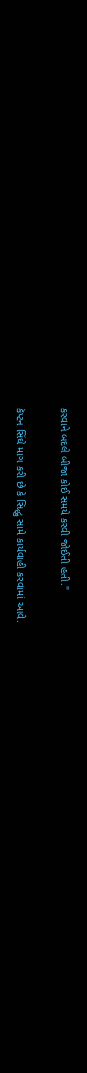કરવાને બદલે બીજા કોઈ સમયે કરવી જોઈતી હતી."

કૅપ્ટન સિંઘે માગ કરી છે કે સિદ્ધુ સામે કાર્યવાહી કરવામાં આવે.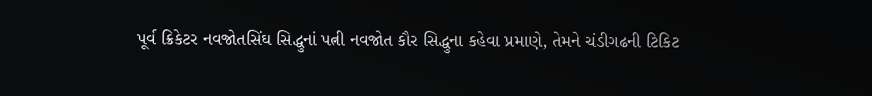પૂર્વ ક્રિકેટર નવજોતસિંઘ સિદ્ધુનાં પત્ની નવજોત કૌર સિદ્ધુના કહેવા પ્રમાણે, તેમને ચંડીગઢની ટિકિટ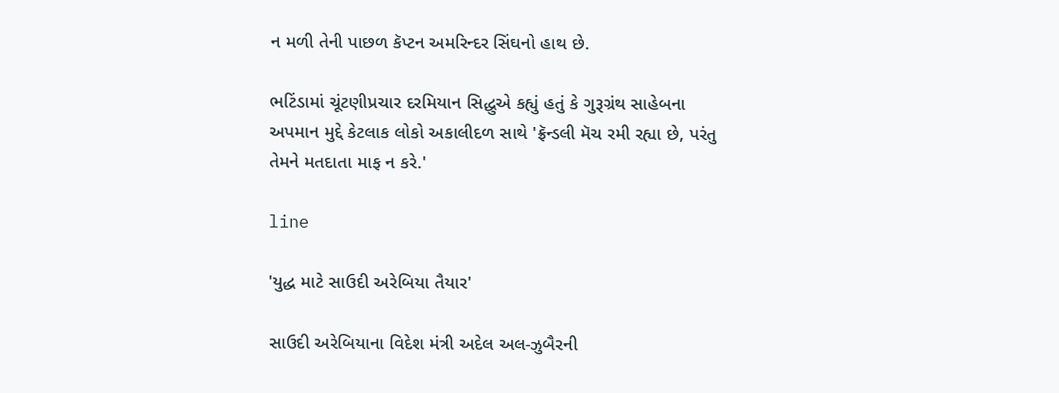ન મળી તેની પાછળ કૅપ્ટન અમરિન્દર સિંઘનો હાથ છે.

ભટિંડામાં ચૂંટણીપ્રચાર દરમિયાન સિદ્ધુએ કહ્યું હતું કે ગુરૂગ્રંથ સાહેબના અપમાન મુદ્દે કેટલાક લોકો અકાલીદળ સાથે 'ફ્રૅન્ડલી મૅચ રમી રહ્યા છે, પરંતુ તેમને મતદાતા માફ ન કરે.'

line

'યુદ્ધ માટે સાઉદી અરેબિયા તૈયાર'

સાઉદી અરેબિયાના વિદેશ મંત્રી અદેલ અલ-ઝુબૈરની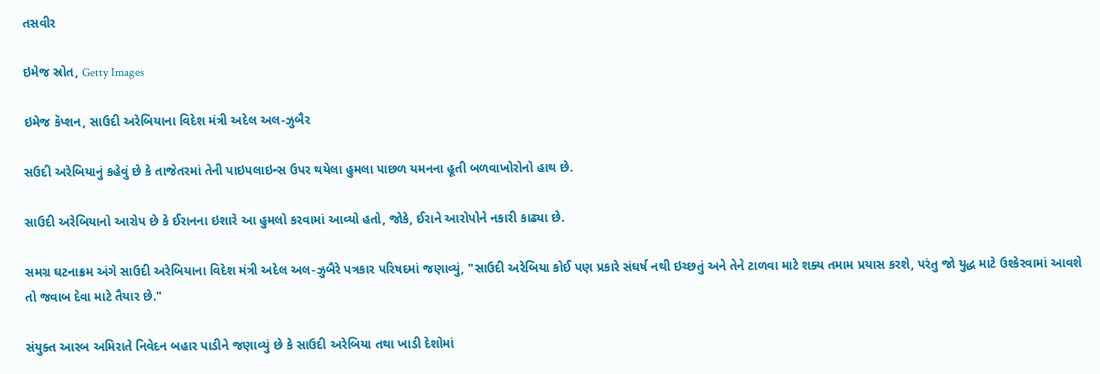તસવીર

ઇમેજ સ્રોત, Getty Images

ઇમેજ કૅપ્શન, સાઉદી અરેબિયાના વિદેશ મંત્રી અદેલ અલ-ઝુબૈર

સઉદી અરેબિયાનું કહેવું છે કે તાજેતરમાં તેની પાઇપલાઇન્સ ઉપર થયેલા હુમલા પાછળ યમનના હૂતી બળવાખોરોનો હાથ છે.

સાઉદી અરેબિયાનો આરોપ છે કે ઈરાનના ઇશારે આ હુમલો કરવામાં આવ્યો હતો, જોકે, ઈરાને આરોપોને નકારી કાઢ્યા છે.

સમગ્ર ઘટનાક્રમ અંગે સાઉદી અરેબિયાના વિદેશ મંત્રી અદેલ અલ-ઝુબૈરે પત્રકાર પરિષદમાં જણાવ્યું, "સાઉદી અરેબિયા કોઈ પણ પ્રકારે સંઘર્ષ નથી ઇચ્છતું અને તેને ટાળવા માટે શક્ય તમામ પ્રયાસ કરશે, પરંતુ જો યુદ્ધ માટે ઉશ્કેરવામાં આવશે તો જવાબ દેવા માટે તૈયાર છે."

સંયુક્ત આરબ અમિરાતે નિવેદન બહાર પાડીને જણાવ્યું છે કે સાઉદી અરેબિયા તથા ખાડી દેશોમાં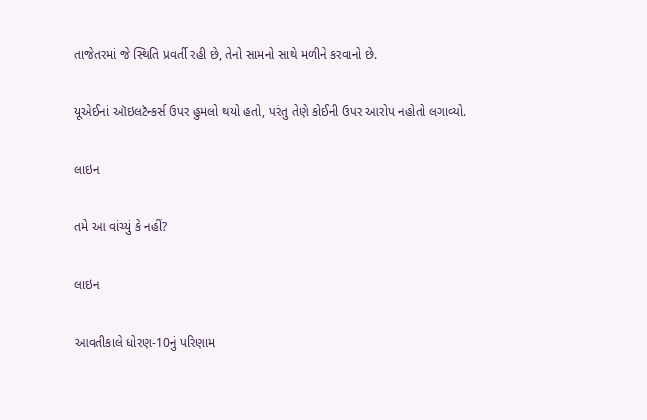તાજેતરમાં જે સ્થિતિ પ્રવર્તી રહી છે, તેનો સામનો સાથે મળીને કરવાનો છે.

યૂએઈનાં ઑઇલટૅન્કર્સ ઉપર હુમલો થયો હતો, પરંતુ તેણે કોઈની ઉપર આરોપ નહોતો લગાવ્યો.

લાઇન

તમે આ વાંચ્યું કે નહીં?

લાઇન

આવતીકાલે ધોરણ-10નું પરિણામ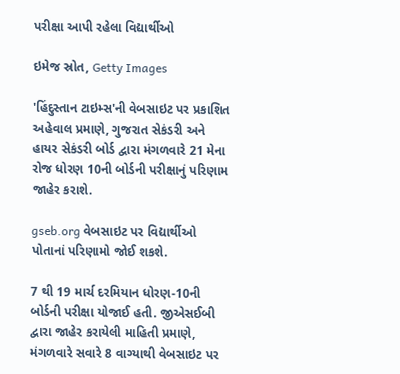પરીક્ષા આપી રહેલા વિદ્યાર્થીઓ

ઇમેજ સ્રોત, Getty Images

'હિંદુસ્તાન ટાઇમ્સ'ની વેબસાઇટ પર પ્રકાશિત અહેવાલ પ્રમાણે, ગુજરાત સેકંડરી અને હાયર સેકંડરી બોર્ડ દ્વારા મંગળવારે 21 મેના રોજ ધોરણ 10ની બોર્ડની પરીક્ષાનું પરિણામ જાહેર કરાશે.

gseb.org વેબસાઇટ પર વિદ્યાર્થીઓ પોતાનાં પરિણામો જોઈ શકશે.

7 થી 19 માર્ચ દરમિયાન ધોરણ-10ની બોર્ડની પરીક્ષા યોજાઈ હતી. જીએસઈબી દ્વારા જાહેર કરાયેલી માહિતી પ્રમાણે, મંગળવારે સવારે 8 વાગ્યાથી વેબસાઇટ પર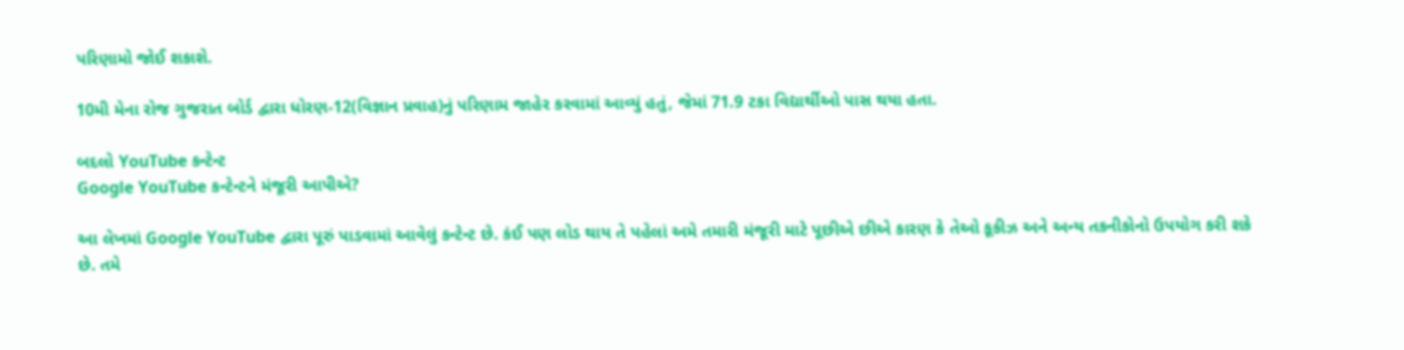પરિણામો જોઈ શકાશે.

10મી મેના રોજ ગુજરાત બોર્ડ દ્વારા ધોરણ-12(વિજ્ઞાન પ્રવાહ)નું પરિણામ જાહેર કરવામાં આવ્યું હતું, જેમાં 71.9 ટકા વિદ્યાર્થીઓ પાસ થયા હતા.

બદલો YouTube કન્ટેન્ટ
Google YouTube કન્ટેન્ટને મંજૂરી આપીએ?

આ લેખમાં Google YouTube દ્વારા પૂરું પાડવામાં આવેલું કન્ટેન્ટ છે. કંઈ પણ લોડ થાય તે પહેલાં અમે તમારી મંજૂરી માટે પૂછીએ છીએ કારણ કે તેઓ કૂકીઝ અને અન્ય તકનીકોનો ઉપયોગ કરી શકે છે. તમે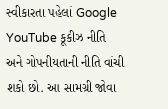સ્વીકારતા પહેલાં Google YouTube કૂકીઝ નીતિ અને ગોપનીયતાની નીતિ વાંચી શકો છો. આ સામગ્રી જોવા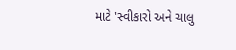માટે 'સ્વીકારો અને ચાલુ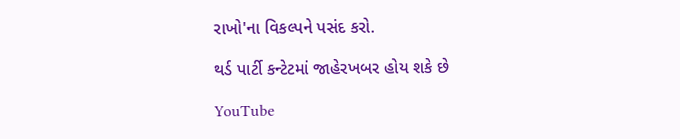રાખો'ના વિકલ્પને પસંદ કરો.

થર્ડ પાર્ટી કન્ટેટમાં જાહેરખબર હોય શકે છે

YouTube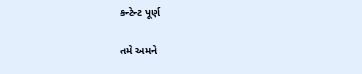કન્ટેન્ટ પૂર્ણ

તમે અમને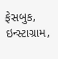ફેસબુક, ઇન્સ્ટાગ્રામ,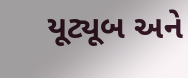યૂટ્યૂબ અને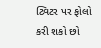ટ્વિટર પર ફોલો કરી શકો છો